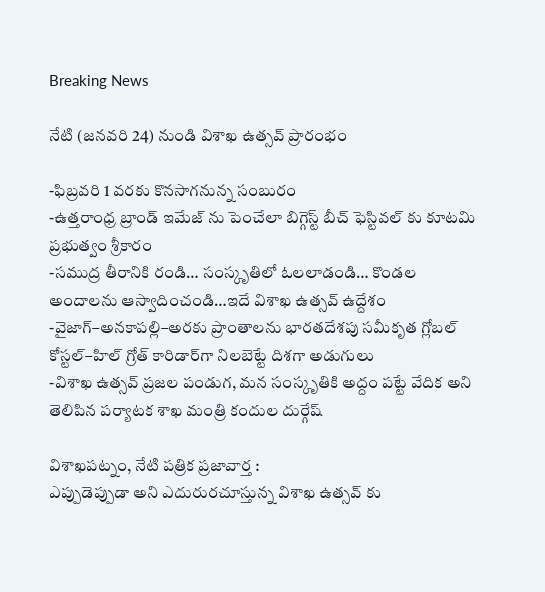Breaking News

నేటి (జనవరి 24) నుండి విశాఖ ఉత్సవ్ ప్రారంభం

-ఫిబ్రవరి 1 వరకు కొనసాగనున్న సంబురం
-ఉత్తరాంధ్ర బ్రాండ్ ఇమేజ్ ను పెంచేలా బిగ్గెస్ట్ బీచ్ ఫెస్టివల్ కు కూటమి ప్రభుత్వం శ్రీకారం
-సముద్ర తీరానికి రండి… సంస్కృతిలో ఓలలాడండి… కొండల అందాలను ఆస్వాదించండి…ఇదే విశాఖ ఉత్సవ్ ఉద్దేశం
-వైజాగ్–అనకాపల్లి–అరకు ప్రాంతాలను భారతదేశపు సమీకృత గ్లోబల్ కోస్టల్–హిల్ గ్రోత్ కారిడార్‌గా నిలబెట్టే దిశగా అడుగులు
-విశాఖ ఉత్సవ్ ప్రజల పండుగ, మన సంస్కృతికి అద్దం పట్టే వేదిక అని తెలిపిన పర్యాటక శాఖ మంత్రి కందుల దుర్గేష్

విశాఖపట్నం, నేటి పత్రిక ప్రజావార్త :
ఎప్పుడెప్పుడా అని ఎదురురచూస్తున్న విశాఖ ఉత్సవ్ కు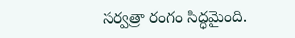సర్వత్రా రంగం సిద్ధమైంది.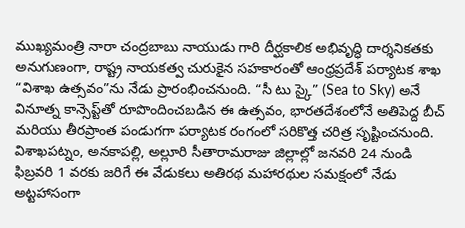ముఖ్యమంత్రి నారా చంద్రబాబు నాయుడు గారి దీర్ఘకాలిక అభివృద్ధి దార్శనికతకు అనుగుణంగా, రాష్ట్ర నాయకత్వ చురుకైన సహకారంతో ఆంధ్రప్రదేశ్ పర్యాటక శాఖ “విశాఖ ఉత్సవం”ను నేడు ప్రారంభించనుంది. “సీ టు స్కై” (Sea to Sky) అనే వినూత్న కాన్సెప్ట్‌తో రూపొందించబడిన ఈ ఉత్సవం, భారతదేశంలోనే అతిపెద్ద బీచ్ మరియు తీరప్రాంత పండుగగా పర్యాటక రంగంలో సరికొత్త చరిత్ర సృష్టించనుంది. విశాఖపట్నం, అనకాపల్లి, అల్లూరి సీతారామరాజు జిల్లాల్లో జనవరి 24 నుండి ఫిబ్రవరి 1 వరకు జరిగే ఈ వేడుకలు అతిరథ మహారథుల సమక్షంలో నేడు అట్టహాసంగా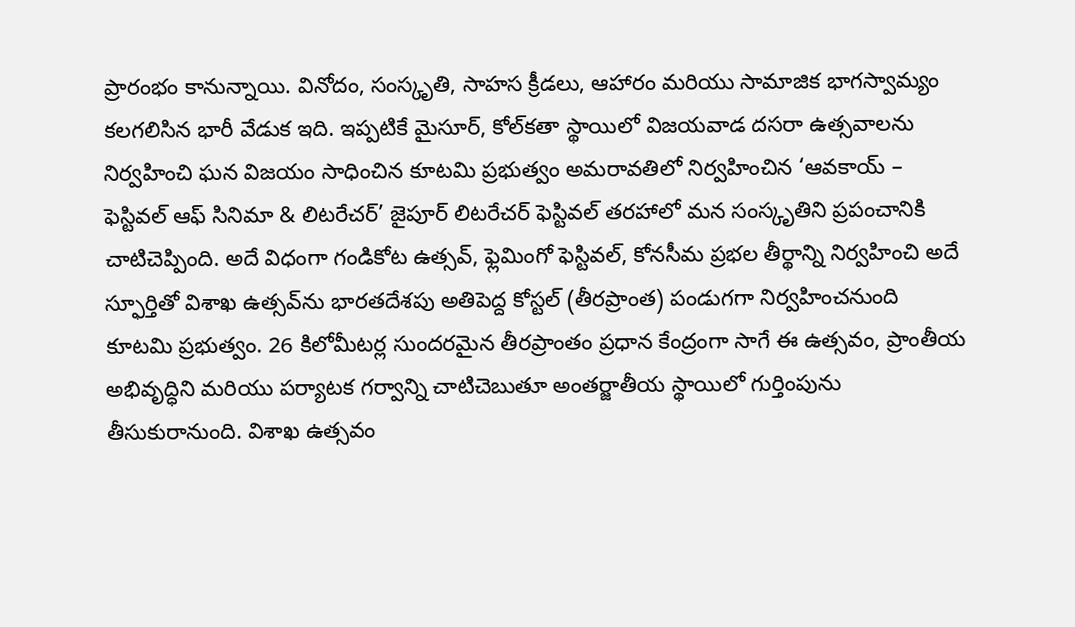ప్రారంభం కానున్నాయి. వినోదం, సంస్కృతి, సాహస క్రీడలు, ఆహారం మరియు సామాజిక భాగస్వామ్యం కలగలిసిన భారీ వేడుక ఇది. ఇప్పటికే మైసూర్, కోల్‌కతా స్థాయిలో విజయవాడ దసరా ఉత్సవాలను నిర్వహించి ఘన విజయం సాధించిన కూటమి ప్రభుత్వం అమరావతిలో నిర్వహించిన ‘ఆవకాయ్ – ఫెస్టివల్ ఆఫ్ సినిమా & లిటరేచర్’ జైపూర్ లిటరేచర్ ఫెస్టివల్ తరహాలో మన సంస్కృతిని ప్రపంచానికి చాటిచెప్పింది. అదే విధంగా గండికోట ఉత్సవ్, ఫ్లెమింగో ఫెస్టివల్, కోనసీమ ప్రభల తీర్థాన్ని నిర్వహించి అదే స్ఫూర్తితో విశాఖ ఉత్సవ్‌ను భారతదేశపు అతిపెద్ద కోస్టల్ (తీరప్రాంత) పండుగగా నిర్వహించనుంది కూటమి ప్రభుత్వం. 26 కిలోమీటర్ల సుందరమైన తీరప్రాంతం ప్రధాన కేంద్రంగా సాగే ఈ ఉత్సవం, ప్రాంతీయ అభివృద్ధిని మరియు పర్యాటక గర్వాన్ని చాటిచెబుతూ అంతర్జాతీయ స్థాయిలో గుర్తింపును తీసుకురానుంది. విశాఖ ఉత్సవం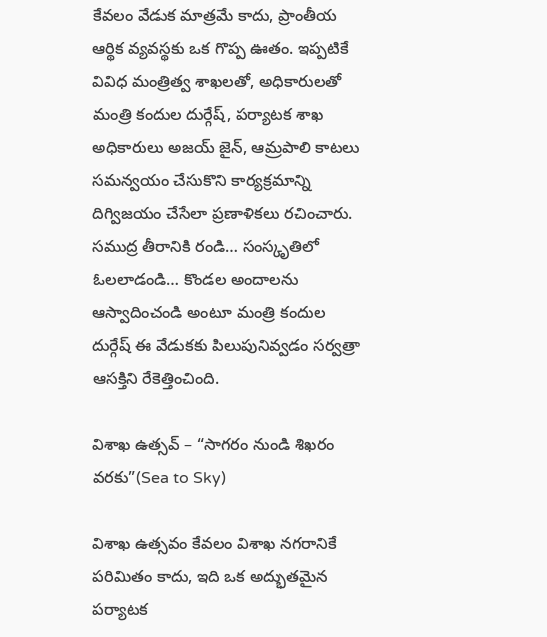కేవలం వేడుక మాత్రమే కాదు, ప్రాంతీయ ఆర్థిక వ్యవస్థకు ఒక గొప్ప ఊతం. ఇప్పటికే వివిధ మంత్రిత్వ శాఖలతో, అధికారులతో మంత్రి కందుల దుర్గేష్, పర్యాటక శాఖ అధికారులు అజయ్ జైన్, ఆమ్రపాలి కాటలు సమన్వయం చేసుకొని కార్యక్రమాన్ని దిగ్విజయం చేసేలా ప్రణాళికలు రచించారు. సముద్ర తీరానికి రండి… సంస్కృతిలో ఓలలాడండి… కొండల అందాలను ఆస్వాదించండి అంటూ మంత్రి కందుల దుర్గేష్ ఈ వేడుకకు పిలుపునివ్వడం సర్వత్రా ఆసక్తిని రేకెత్తించింది.

విశాఖ ఉత్సవ్ – “సాగరం నుండి శిఖరం వరకు”(Sea to Sky)

విశాఖ ఉత్సవం కేవలం విశాఖ నగరానికే పరిమితం కాదు, ఇది ఒక అద్భుతమైన పర్యాటక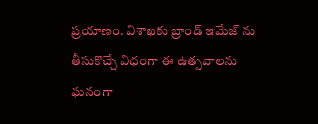ప్రయాణం. విశాఖకు బ్రాండ్ ఇమేజ్ ను తీసుకొచ్చే విధంగా ఈ ఉత్సవాలను ఘనంగా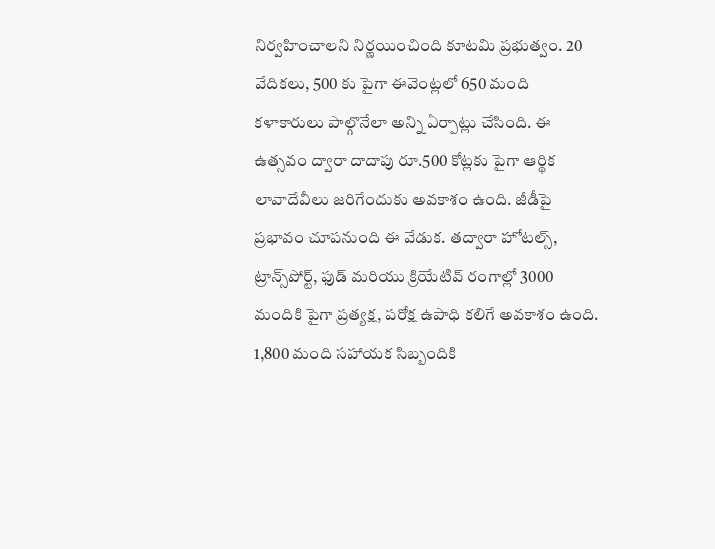నిర్వహించాలని నిర్ణయించింది కూటమి ప్రభుత్వం. 20 వేదికలు, 500 కు పైగా ఈవెంట్లలో 650 మంది కళాకారులు పాల్గొనేలా అన్ని ఏర్పాట్లు చేసింది. ఈ ఉత్సవం ద్వారా దాదాపు రూ.500 కోట్లకు పైగా ఆర్థిక లావాదేవీలు జరిగేందుకు అవకాశం ఉంది. జీడీపై ప్రభావం చూపనుంది ఈ వేడుక. తద్వారా హోటల్స్, ట్రాన్స్‌పోర్ట్, ఫుడ్ మరియు క్రియేటివ్ రంగాల్లో 3000 మందికి పైగా ప్రత్యక్ష, పరోక్ష ఉపాధి కలిగే అవకాశం ఉంది. 1,800 మంది సహాయక సిబ్బందికి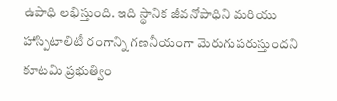ఉపాధి లభిస్తుంది. ఇది స్థానిక జీవనోపాధిని మరియు హాస్పిటాలిటీ రంగాన్ని గణనీయంగా మెరుగుపరుస్తుందని కూటమి ప్రభుత్విం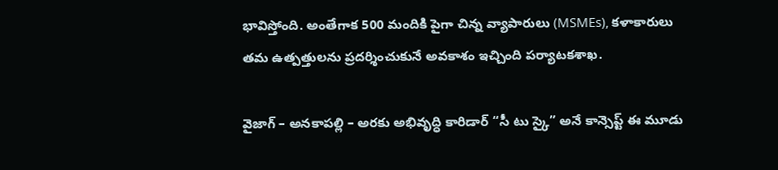భావిస్తోంది. అంతేగాక 500 మందికి పైగా చిన్న వ్యాపారులు (MSMEs), కళాకారులు తమ ఉత్పత్తులను ప్రదర్శించుకునే అవకాశం ఇచ్చింది పర్యాటకశాఖ.

వైజాగ్ – అనకాపల్లి – అరకు అభివృద్ధి కారిడార్ “సీ టు స్కై” అనే కాన్సెప్ట్ ఈ మూడు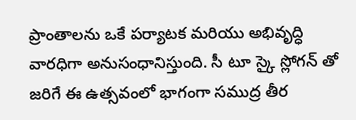ప్రాంతాలను ఒకే పర్యాటక మరియు అభివృద్ధి వారధిగా అనుసంధానిస్తుంది. సీ టూ స్కై స్లోగన్ తో జరిగే ఈ ఉత్సవంలో భాగంగా సముద్ర తీర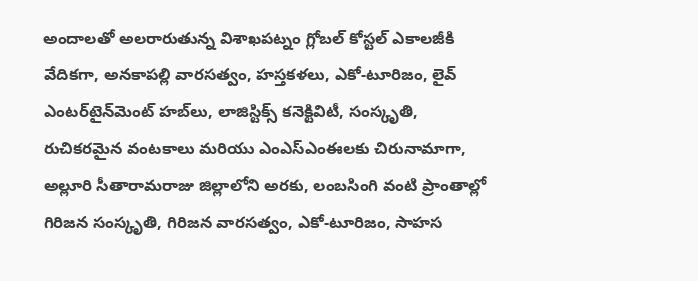అందాలతో అలరారుతున్న విశాఖపట్నం గ్లోబల్ కోస్టల్ ఎకాలజీకి వేదికగా, అనకాపల్లి వారసత్వం, హస్తకళలు, ఎకో-టూరిజం, లైవ్ ఎంటర్‌టైన్‌మెంట్ హబ్‌లు, లాజిస్టిక్స్ కనెక్టివిటీ, సంస్కృతి, రుచికరమైన వంటకాలు మరియు ఎంఎస్ఎంఈలకు చిరునామాగా, అల్లూరి సీతారామరాజు జిల్లాలోని అరకు, లంబసింగి వంటి ప్రాంతాల్లో గిరిజన సంస్కృతి, గిరిజన వారసత్వం, ఎకో-టూరిజం, సాహస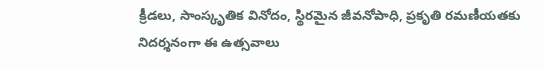క్రీడలు, సాంస్కృతిక వినోదం, స్థిరమైన జీవనోపాధి, ప్రకృతి రమణీయతకు నిదర్శనంగా ఈ ఉత్సవాలు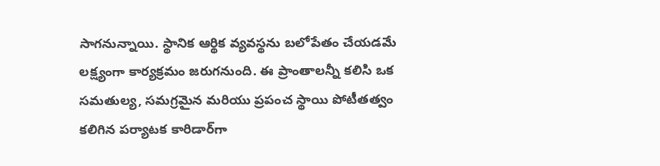సాగనున్నాయి. స్థానిక ఆర్థిక వ్యవస్థను బలోపేతం చేయడమే లక్ష్యంగా కార్యక్రమం జరుగనుంది. ఈ ప్రాంతాలన్నీ కలిసి ఒక సమతుల్య, సమగ్రమైన మరియు ప్రపంచ స్థాయి పోటీతత్వం కలిగిన పర్యాటక కారిడార్‌గా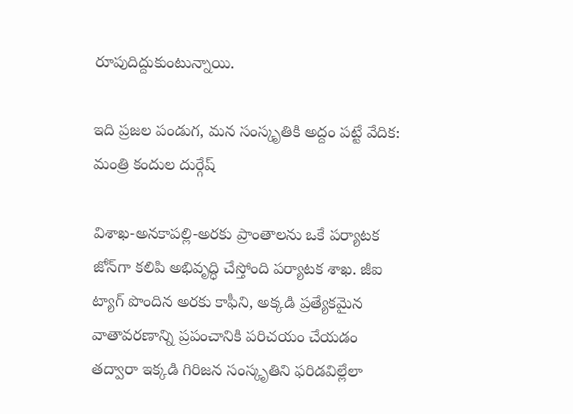రూపుదిద్దుకుంటున్నాయి.

ఇది ప్రజల పండుగ, మన సంస్కృతికి అద్దం పట్టే వేదిక: మంత్రి కందుల దుర్గేష్

విశాఖ-అనకాపల్లి-అరకు ప్రాంతాలను ఒకే పర్యాటక జోన్‌గా కలిపి అభివృద్ధి చేస్తోంది పర్యాటక శాఖ. జీఐ ట్యాగ్ పొందిన అరకు కాఫీని, అక్కడి ప్రత్యేకమైన వాతావరణాన్ని ప్రపంచానికి పరిచయం చేయడం తద్వారా ఇక్కడి గిరిజన సంస్కృతిని ఫరిడవిల్లేలా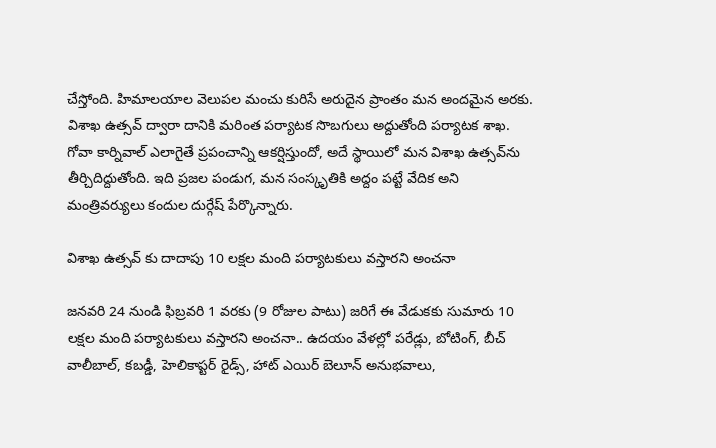చేస్తోంది. హిమాలయాల వెలుపల మంచు కురిసే అరుదైన ప్రాంతం మన అందమైన అరకు. విశాఖ ఉత్సవ్ ద్వారా దానికి మరింత పర్యాటక సొబగులు అద్దుతోంది పర్యాటక శాఖ. గోవా కార్నివాల్ ఎలాగైతే ప్రపంచాన్ని ఆకర్షిస్తుందో, అదే స్థాయిలో మన విశాఖ ఉత్సవ్‌ను తీర్చిదిద్దుతోంది. ఇది ప్రజల పండుగ, మన సంస్కృతికి అద్దం పట్టే వేదిక అని మంత్రివర్యులు కందుల దుర్గేష్ పేర్కొన్నారు.

విశాఖ ఉత్సవ్ కు దాదాపు 10 లక్షల మంది పర్యాటకులు వస్తారని అంచనా

జనవరి 24 నుండి ఫిబ్రవరి 1 వరకు (9 రోజుల పాటు) జరిగే ఈ వేడుకకు సుమారు 10 లక్షల మంది పర్యాటకులు వస్తారని అంచనా.. ఉదయం వేళల్లో పరేడ్లు, బోటింగ్, బీచ్ వాలీబాల్, కబడ్డీ, హెలికాప్టర్ రైడ్స్, హాట్ ఎయిర్ బెలూన్ అనుభవాలు,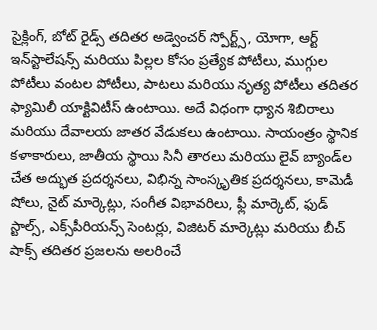సైక్లింగ్, బోట్ రైడ్స్ తదితర అడ్వెంచర్ స్పోర్ట్స్, యోగా, ఆర్ట్ ఇన్‌స్టాలేషన్స్ మరియు పిల్లల కోసం ప్రత్యేక పోటీలు, ముగ్గుల పోటీలు వంటల పోటీలు, పాటలు మరియు నృత్య పోటీలు తదితర ఫ్యామిలీ యాక్టివిటీస్ ఉంటాయి. అదే విధంగా ధ్యాన శిబిరాలు మరియు దేవాలయ జాతర వేడుకలు ఉంటాయి. సాయంత్రం స్థానిక కళాకారులు, జాతీయ స్థాయి సినీ తారలు మరియు లైవ్ బ్యాండ్‌ల చేత అద్భుత ప్రదర్శనలు, విభిన్న సాంస్కృతిక ప్రదర్శనలు, కామెడీ షోలు, నైట్ మార్కెట్లు, సంగీత విభావరిలు, ఫ్లీ మార్కెట్, ఫుడ్ స్టాల్స్, ఎక్స్‌పీరియన్స్ సెంటర్లు, విజిటర్ మార్కెట్లు మరియు బీచ్ షాక్స్ తదితర ప్రజలను అలరించే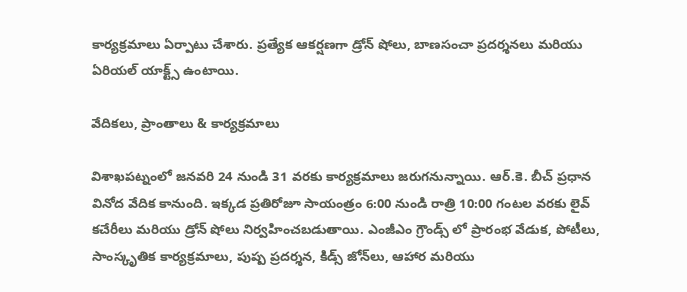కార్యక్రమాలు ఏర్పాటు చేశారు. ప్రత్యేక ఆకర్షణగా డ్రోన్ షోలు, బాణసంచా ప్రదర్శనలు మరియు ఏరియల్ యాక్ట్స్ ఉంటాయి.

వేదికలు, ప్రాంతాలు & కార్యక్రమాలు

విశాఖపట్నంలో జనవరి 24 నుండి 31 వరకు కార్యక్రమాలు జరుగనున్నాయి. ఆర్.కె. బీచ్ ప్రధాన వినోద వేదిక కానుంది. ఇక్కడ ప్రతిరోజూ సాయంత్రం 6:00 నుండి రాత్రి 10:00 గంటల వరకు లైవ్ కచేరీలు మరియు డ్రోన్ షోలు నిర్వహించబడుతాయి. ఎంజీఎం గ్రౌండ్స్ లో ప్రారంభ వేడుక, పోటీలు, సాంస్కృతిక కార్యక్రమాలు, పుష్ప ప్రదర్శన, కిడ్స్ జోన్‌లు, ఆహార మరియు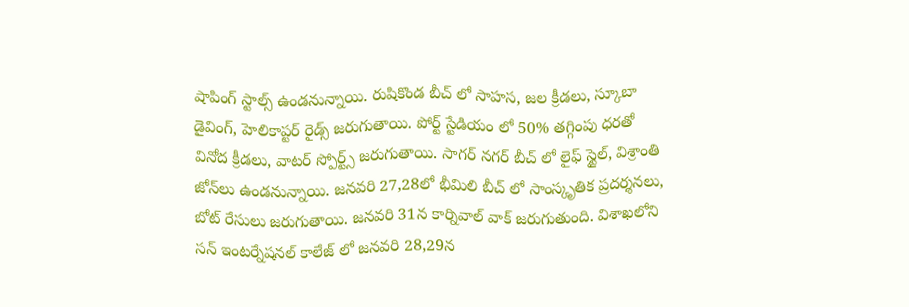షాపింగ్ స్టాల్స్ ఉండనున్నాయి. రుషికొండ బీచ్ లో సాహస, జల క్రీడలు, స్కూబా డైవింగ్, హెలికాప్టర్ రైడ్స్ జరుగుతాయి. పోర్ట్ స్టేడియం లో 50% తగ్గింపు ధరతో వినోద క్రీడలు, వాటర్ స్పోర్ట్స్ జరుగుతాయి. సాగర్ నగర్ బీచ్ లో లైఫ్ స్టైల్, విశ్రాంతి జోన్‌లు ఉండనున్నాయి. జనవరి 27,28లో భీమిలి బీచ్ లో సాంస్కృతిక ప్రదర్శనలు, బోట్ రేసులు జరుగుతాయి. జనవరి 31న కార్నివాల్ వాక్ జరుగుతుంది. విశాఖలోని సన్ ఇంటర్నేషనల్ కాలేజ్ లో జనవరి 28,29న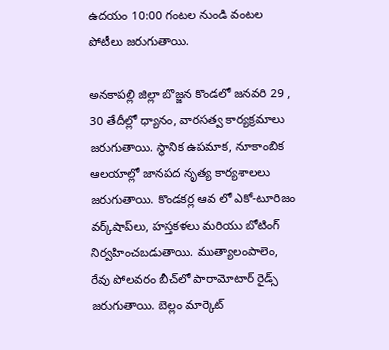ఉదయం 10:00 గంటల నుండి వంటల పోటీలు జరుగుతాయి.

అనకాపల్లి జిల్లా బొజ్జన కొండలో జనవరి 29 , 30 తేదీల్లో ధ్యానం, వారసత్వ కార్యక్రమాలు జరుగుతాయి. స్థానిక ఉపమాక, నూకాంబిక ఆలయాల్లో జానపద నృత్య కార్యశాలలు జరుగుతాయి. కొండకర్ల ఆవ లో ఎకో-టూరిజం వర్క్‌షాప్‌లు, హస్తకళలు మరియు బోటింగ్ నిర్వహించబడుతాయి. ముత్యాలంపాలెం, రేవు పోలవరం బీచ్‌లో పారామోటార్ రైడ్స్ జరుగుతాయి. బెల్లం మార్కెట్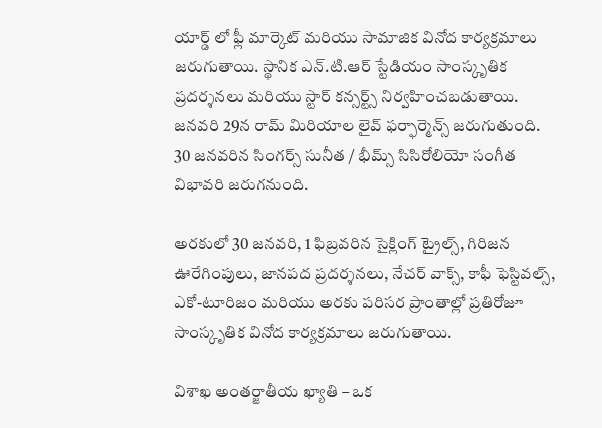యార్డ్ లో ఫ్లీ మార్కెట్ మరియు సామాజిక వినోద కార్యక్రమాలు జరుగుతాయి. స్థానిక ఎన్.టి.ఆర్ స్టేడియం సాంస్కృతిక ప్రదర్శనలు మరియు స్టార్ కన్సర్ట్స్ నిర్వహించబడుతాయి. జనవరి 29న రామ్ మిరియాల లైవ్ ఫర్ఫార్మెన్స్ జరుగుతుంది. 30 జనవరిన సింగర్స్ సునీత / భీమ్స్ సిసిరోలియో సంగీత విభావరి జరుగనుంది.

అరకులో 30 జనవరి, 1 ఫిబ్రవరిన సైక్లింగ్ ట్రైల్స్, గిరిజన ఊరేగింపులు, జానపద ప్రదర్శనలు, నేచర్ వాక్స్, కాఫీ ఫెస్టివల్స్, ఎకో-టూరిజం మరియు అరకు పరిసర ప్రాంతాల్లో ప్రతిరోజూ సాంస్కృతిక వినోద కార్యక్రమాలు జరుగుతాయి.

విశాఖ అంతర్జాతీయ ఖ్యాతి – ఒక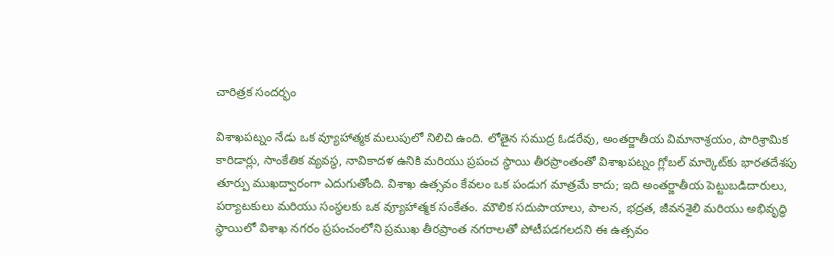చారిత్రక సందర్భం

విశాఖపట్నం నేడు ఒక వ్యూహాత్మక మలుపులో నిలిచి ఉంది. లోతైన సముద్ర ఓడరేవు, అంతర్జాతీయ విమానాశ్రయం, పారిశ్రామిక కారిడార్లు, సాంకేతిక వ్యవస్థ, నావికాదళ ఉనికి మరియు ప్రపంచ స్థాయి తీరప్రాంతంతో విశాఖపట్నం గ్లోబల్ మార్కెట్‌కు భారతదేశపు తూర్పు ముఖద్వారంగా ఎదుగుతోంది. విశాఖ ఉత్సవం కేవలం ఒక పండుగ మాత్రమే కాదు; ఇది అంతర్జాతీయ పెట్టుబడిదారులు, పర్యాటకులు మరియు సంస్థలకు ఒక వ్యూహాత్మక సంకేతం. మౌలిక సదుపాయాలు, పాలన, భద్రత, జీవనశైలి మరియు అభివృద్ధి స్థాయిలో విశాఖ నగరం ప్రపంచంలోని ప్రముఖ తీరప్రాంత నగరాలతో పోటీపడగలదని ఈ ఉత్సవం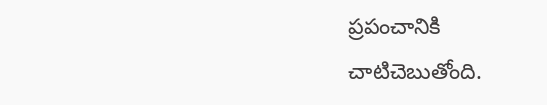ప్రపంచానికి చాటిచెబుతోంది.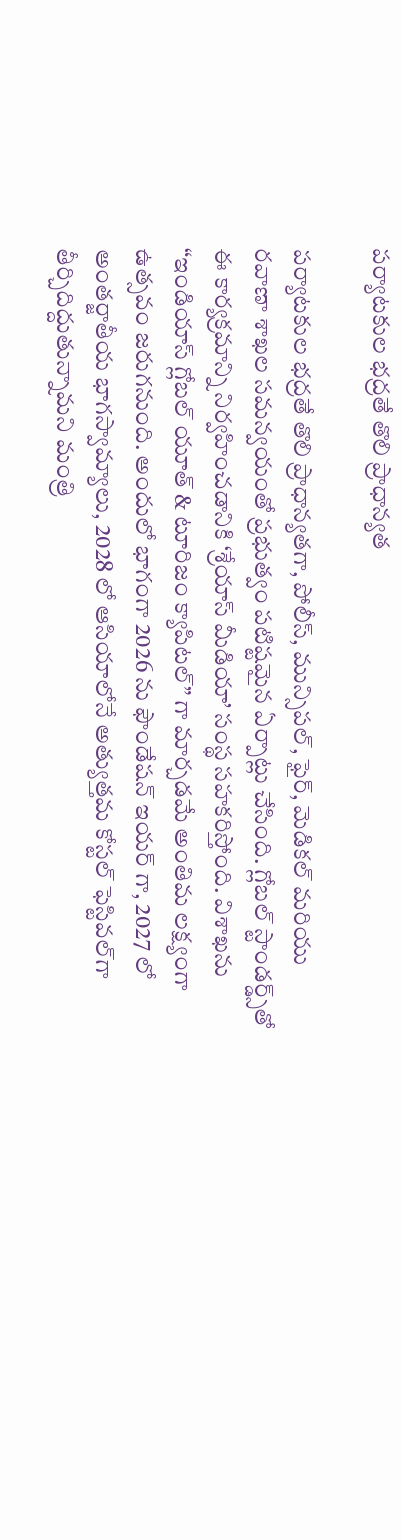పర్యాటకుల భద్రతే తొలి ప్రాధాన్యత

పర్యాటకుల భద్రతే తొలి ప్రాధాన్యతగా, పోలీస్, మున్సిపల్, ఫైర్, మెడికల్ మరియు రవాణా శాఖల సమన్వయంతో ప్రభుత్వం పటిష్టమైన ఏర్పాట్లు చేసింది. గ్లోబల్ స్టాండర్డ్స్‌తో ఈ కార్యక్రమాన్ని నిర్వహించడానికి ‘శ్రేయాస్ మీడియా’ సంస్థ సహకరిస్తోంది. విశాఖను “ఇండియాస్ గ్లోబల్ యూత్ & టూరిజం క్యాపిటల్” గా మార్చడమే అంతిమ లక్ష్యంగా ఉత్సవం జరుగనుంది. అందులో భాగంగా 2026 ను ఫౌండేషన్ ఇయర్ గా, 2027 లో అంతర్జాతీయ భాగస్వామ్యాలు, 2028 లో ఆసియాలోనే అత్యుత్తమ కోస్టల్ ఫెస్టివల్‌గా తీర్చిదిద్దుతున్నామని మంత్రి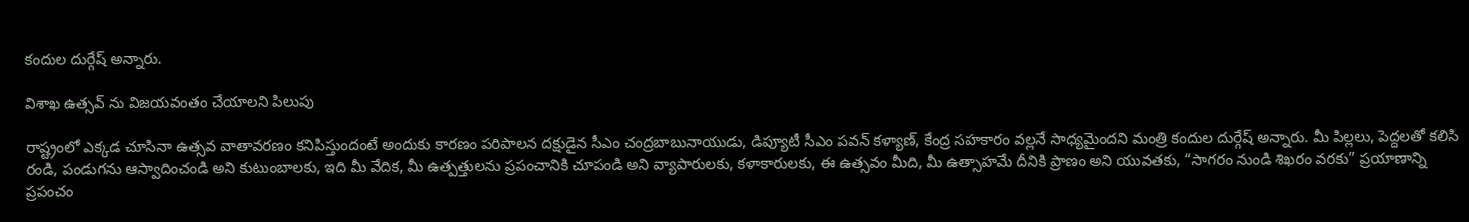కందుల దుర్గేష్ అన్నారు.

విశాఖ ఉత్సవ్ ను విజయవంతం చేయాలని పిలుపు

రాష్ట్రంలో ఎక్కడ చూసినా ఉత్సవ వాతావరణం కనిపిస్తుందంటే అందుకు కారణం పరిపాలన దక్షుడైన సీఎం చంద్రబాబునాయుడు, డిప్యూటీ సీఎం పవన్ కళ్యాణ్, కేంద్ర సహకారం వల్లనే సాధ్యమైందని మంత్రి కందుల దుర్గేష్ అన్నారు. మీ పిల్లలు, పెద్దలతో కలిసి రండి, పండుగను ఆస్వాదించండి అని కుటుంబాలకు, ఇది మీ వేదిక, మీ ఉత్పత్తులను ప్రపంచానికి చూపండి అని వ్యాపారులకు, కళాకారులకు, ఈ ఉత్సవం మీది, మీ ఉత్సాహమే దీనికి ప్రాణం అని యువతకు, “సాగరం నుండి శిఖరం వరకు” ప్రయాణాన్ని ప్రపంచం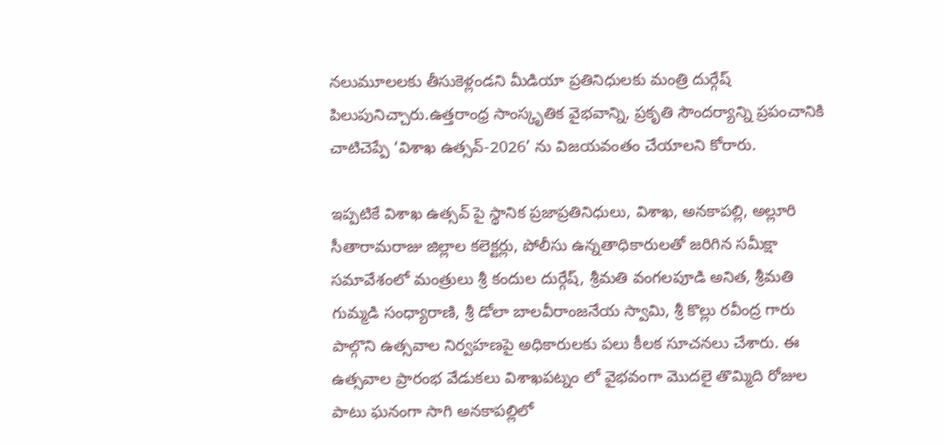నలుమూలలకు తీసుకెళ్లండని మీడియా ప్రతినిధులకు మంత్రి దుర్గేష్ పిలుపునిచ్చారు.ఉత్తరాంధ్ర సాంస్కృతిక వైభవాన్ని, ప్రకృతి సౌందర్యాన్ని ప్రపంచానికి చాటిచెప్పే ‘విశాఖ ఉత్సవ్-2026’ ను విజయవంతం చేయాలని కోరారు.

ఇప్పటికే విశాఖ ఉత్సవ్ పై స్థానిక ప్రజాప్రతినిధులు, విశాఖ, అనకాపల్లి, అల్లూరి సీతారామరాజు జిల్లాల కలెక్టర్లు, పోలీసు ఉన్నతాధికారులతో జరిగిన సమీక్షా సమావేశంలో మంత్రులు శ్రీ కందుల దుర్గేష్, శ్రీమతి వంగలపూడి అనిత, శ్రీమతి గుమ్మడి సంధ్యారాణి, శ్రీ డోలా బాలవీరాంజనేయ స్వామి, శ్రీ కొల్లు రవీంద్ర గారు పాల్గొని ఉత్సవాల నిర్వహణపై అధికారులకు పలు కీలక సూచనలు చేశారు. ఈ ఉత్సవాల ప్రారంభ వేడుకలు విశాఖపట్నం లో వైభవంగా మొదలై తొమ్మిది రోజుల పాటు ఘనంగా సాగి అనకాపల్లిలో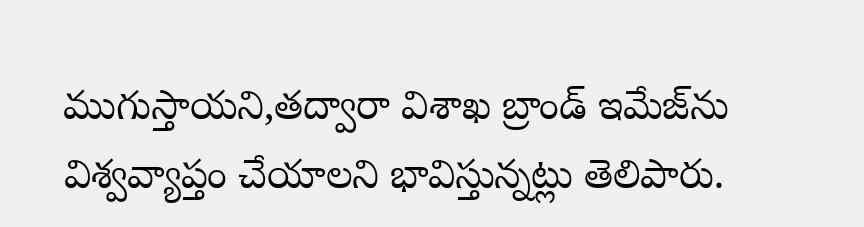ముగుస్తాయని,తద్వారా విశాఖ బ్రాండ్ ఇమేజ్‌ను విశ్వవ్యాప్తం చేయాలని భావిస్తున్నట్లు తెలిపారు.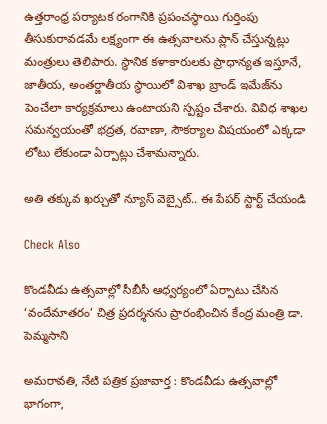ఉత్తరాంధ్ర పర్యాటక రంగానికి ప్రపంచస్థాయి గుర్తింపు తీసుకురావడమే లక్ష్యంగా ఈ ఉత్సవాలను ప్లాన్ చేస్తున్నట్లు మంత్రులు తెలిపారు. స్థానిక కళాకారులకు ప్రాధాన్యత ఇస్తూనే, జాతీయ, అంతర్జాతీయ స్థాయిలో విశాఖ బ్రాండ్ ఇమేజ్‌ను పెంచేలా కార్యక్రమాలు ఉంటాయని స్పష్టం చేశారు. వివిధ శాఖల సమన్వయంతో భద్రత, రవాణా, సౌకర్యాల విషయంలో ఎక్కడా లోటు లేకుండా ఏర్పాట్లు చేశామన్నారు.

అతి తక్కువ ఖర్చుతో న్యూస్ వెబ్సైట్.. ఈ పేపర్ స్టార్ట్ చేయండి

Check Also

కొండవీడు ఉత్సవాల్లో సీబీసీ ఆధ్వర్యంలో ఏర్పాటు చేసిన ‘వందేమాతరం’ చిత్ర ప్రదర్శనను ప్రారంభించిన కేంద్ర మంత్రి డా. పెమ్మసాని

అమరావతి, నేటి పత్రిక ప్రజావార్త : కొండవీడు ఉత్సవాల్లో భాగంగా,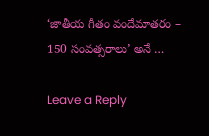‘జాతీయ గీతం వందేమాతరం – 150 సంవత్సరాలు’ అనే …

Leave a Reply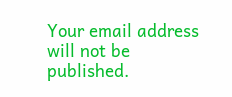Your email address will not be published.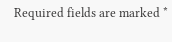Required fields are marked *